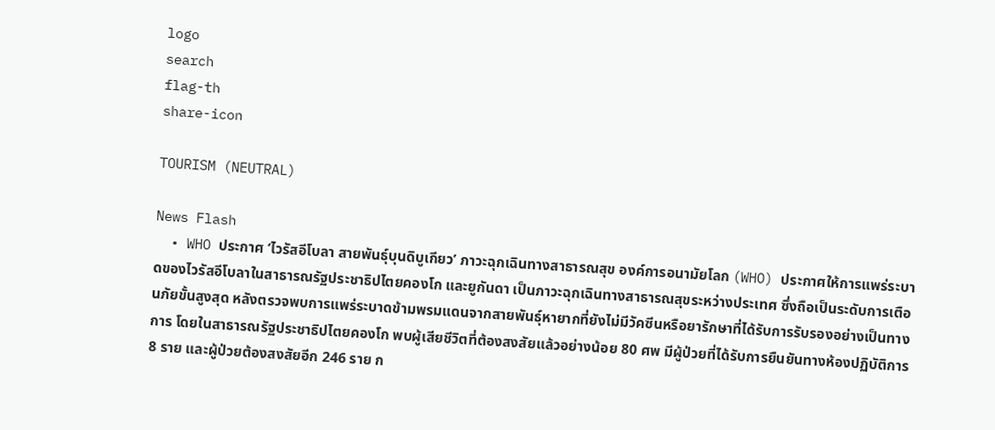logo
search
flag-th
share-icon

TOURISM (NEUTRAL)

News Flash
  • WHO ประกาศ ‘ไวรัสอีโบลา สายพันธุ์บุนดิบูเกียว’ ภาวะฉุกเฉินทางสาธารณสุข องค์การอนามัยโลก (WHO) ประกาศให้การแพร่ระบาดของไวรัสอีโบลาในสาธารณรัฐประชาธิปไตยคองโก และยูกันดา เป็นภาวะฉุกเฉินทางสาธารณสุขระหว่างประเทศ ซึ่งถือเป็นระดับการเตือนภัยขั้นสูงสุด หลังตรวจพบการแพร่ระบาดข้ามพรมแดนจากสายพันธุ์หายากที่ยังไม่มีวัคซีนหรือยารักษาที่ได้รับการรับรองอย่างเป็นทางการ โดยในสาธารณรัฐประชาธิปไตยคองโก พบผู้เสียชีวิตที่ต้องสงสัยแล้วอย่างน้อย 80 ศพ มีผู้ป่วยที่ได้รับการยืนยันทางห้องปฏิบัติการ 8 ราย และผู้ป่วยต้องสงสัยอีก 246 ราย ก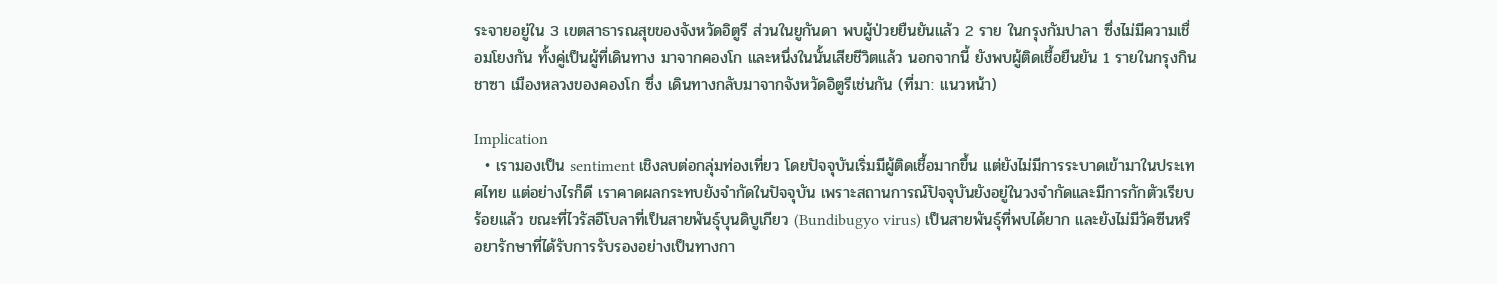ระจายอยู่ใน 3 เขตสาธารณสุขของจังหวัดอิตูรี ส่วนในยูกันดา พบผู้ป่วยยืนยันแล้ว 2 ราย ในกรุงกัมปาลา ซึ่งไม่มีความเชื่อมโยงกัน ทั้งคู่เป็นผู้ที่เดินทาง มาจากคองโก และหนึ่งในนั้นเสียชีวิตแล้ว นอกจากนี้ ยังพบผู้ติดเชื้อยืนยัน 1 รายในกรุงกินชาซา เมืองหลวงของคองโก ซึ่ง เดินทางกลับมาจากจังหวัดอิตูรีเช่นกัน (ที่มา: แนวหน้า)

Implication
  • เรามองเป็น sentiment เชิงลบต่อกลุ่มท่องเที่ยว โดยปัจจุบันเริ่มมีผู้ติดเชื้อมากขึ้น แต่ยังไม่มีการระบาดเข้ามาในประเทศไทย แต่อย่างไรก็ดี เราคาดผลกระทบยังจำกัดในปัจจุบัน เพราะสถานการณ์ปัจจุบันยังอยู่ในวงจำกัดและมีการกักตัวเรียบร้อยแล้ว ขณะที่ไวรัสอีโบลาที่เป็นสายพันธุ์บุนดิบูเกียว (Bundibugyo virus) เป็นสายพันธุ์ที่พบได้ยาก และยังไม่มีวัคซีนหรือยารักษาที่ได้รับการรับรองอย่างเป็นทางกา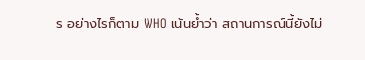ร อย่างไรก็ตาม WHO เน้นย้ำว่า สถานการณ์นี้ยังไม่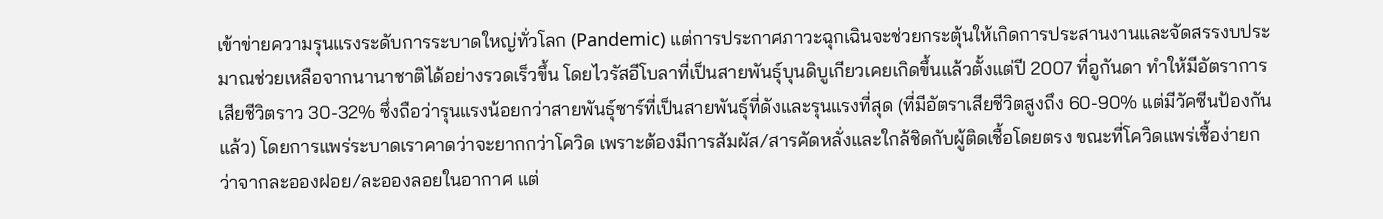เข้าข่ายความรุนแรงระดับการระบาดใหญ่ทั่วโลก (Pandemic) แต่การประกาศภาวะฉุกเฉินจะช่วยกระตุ้นให้เกิดการประสานงานและจัดสรรงบประมาณช่วยเหลือจากนานาชาติได้อย่างรวดเร็วขึ้น โดยไวรัสอีโบลาที่เป็นสายพันธุ์บุนดิบูเกียวเคยเกิดขึ้นแล้วตั้งแต่ปี 2007 ที่อูกันดา ทำให้มีอัตราการเสียชีวิตราว 30-32% ซึ่งถือว่ารุนแรงน้อยกว่าสายพันธุ์ซาร์ที่เป็นสายพันธุ์ที่ดังและรุนแรงที่สุด (ที่มีอัตราเสียชีวิตสูงถึง 60-90% แต่มีวัคซีนป้องกันแล้ว) โดยการแพร่ระบาดเราคาดว่าจะยากกว่าโควิด เพราะต้องมีการสัมผัส/สารคัดหลั่งและใกล้ชิดกับผู้ติดเชื้อโดยตรง ขณะที่โควิดแพร่เชื้อง่ายกว่าจากละอองฝอย/ละอองลอยในอากาศ แต่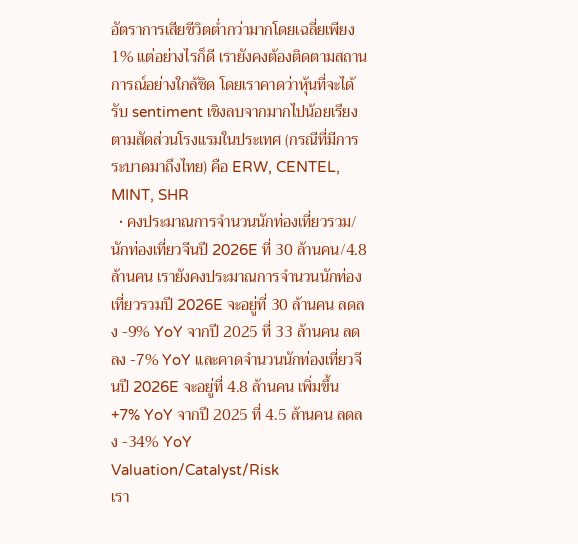อัตราการเสียชีวิตต่ำกว่ามากโดยเฉลี่ยเพียง 1% แต่อย่างไรก็ดี เรายังคงต้องติดตามสถานการณ์อย่างใกล้ชิด โดยเราคาดว่าหุ้นที่จะได้รับ sentiment เชิงลบจากมากไปน้อยเรียงตามสัดส่วนโรงแรมในประเทศ (กรณีที่มีการระบาดมาถึงไทย) คือ ERW, CENTEL, MINT, SHR
  • คงประมาณการจำนวนนักท่องเที่ยวรวม/นักท่องเที่ยวจีนปี 2026E ที่ 30 ล้านคน/4.8 ล้านคน เรายังคงประมาณการจำนวนนักท่องเที่ยวรวมปี 2026E จะอยู่ที่ 30 ล้านคน ลดลง -9% YoY จากปี 2025 ที่ 33 ล้านคน ลดลง -7% YoY และคาดจำนวนนักท่องเที่ยวจีนปี 2026E จะอยู่ที่ 4.8 ล้านคน เพิ่มขึ้น +7% YoY จากปี 2025 ที่ 4.5 ล้านคน ลดลง -34% YoY
Valuation/Catalyst/Risk
เรา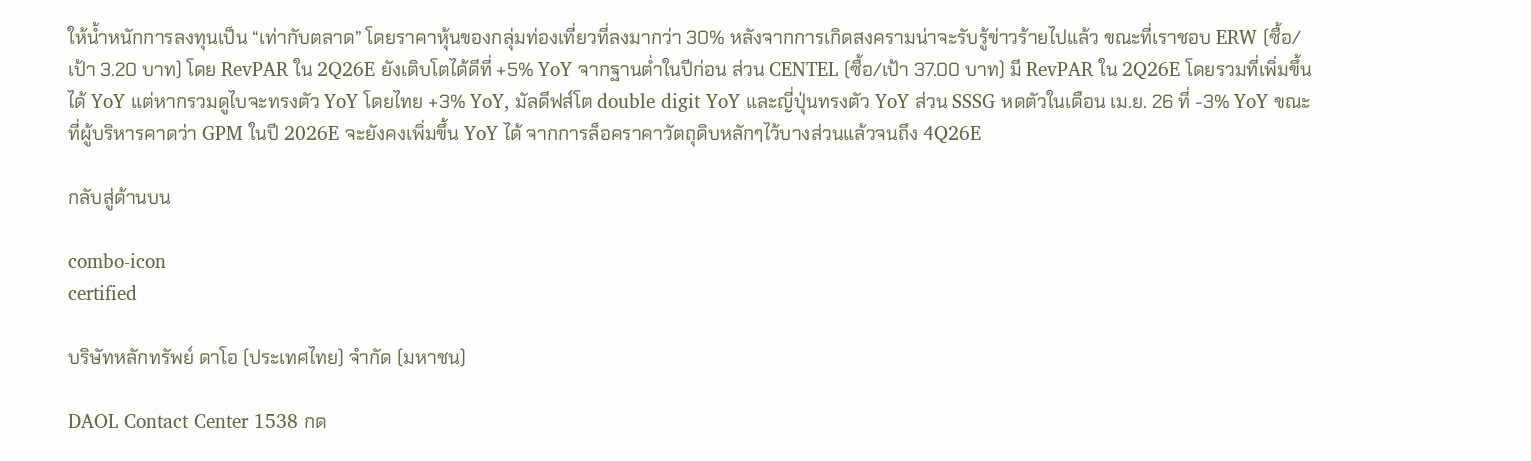ให้น้ำหนักการลงทุนเป็น “เท่ากับตลาด” โดยราคาหุ้นของกลุ่มท่องเที่ยวที่ลงมากว่า 30% หลังจากการเกิดสงครามน่าจะรับรู้ข่าวร้ายไปแล้ว ขณะที่เราชอบ ERW (ซื้อ/เป้า 3.20 บาท) โดย RevPAR ใน 2Q26E ยังเติบโตได้ดีที่ +5% YoY จากฐานต่ำในปีก่อน ส่วน CENTEL (ซื้อ/เป้า 37.00 บาท) มี RevPAR ใน 2Q26E โดยรวมที่เพิ่มขึ้นได้ YoY แต่หากรวมดูไบจะทรงตัว YoY โดยไทย +3% YoY, มัลดีฟส์โต double digit YoY และญี่ปุ่นทรงตัว YoY ส่วน SSSG หดตัวในเดือน เม.ย. 26 ที่ -3% YoY ขณะที่ผู้บริหารคาดว่า GPM ในปี 2026E จะยังคงเพิ่มขึ้น YoY ได้ จากการล็อคราคาวัตถุดิบหลักๆไว้บางส่วนแล้วจนถึง 4Q26E

กลับสู่ด้านบน

combo-icon
certified

บริษัทหลักทรัพย์ ดาโอ (ประเทศไทย) จำกัด (มหาชน)

DAOL Contact Center 1538 กด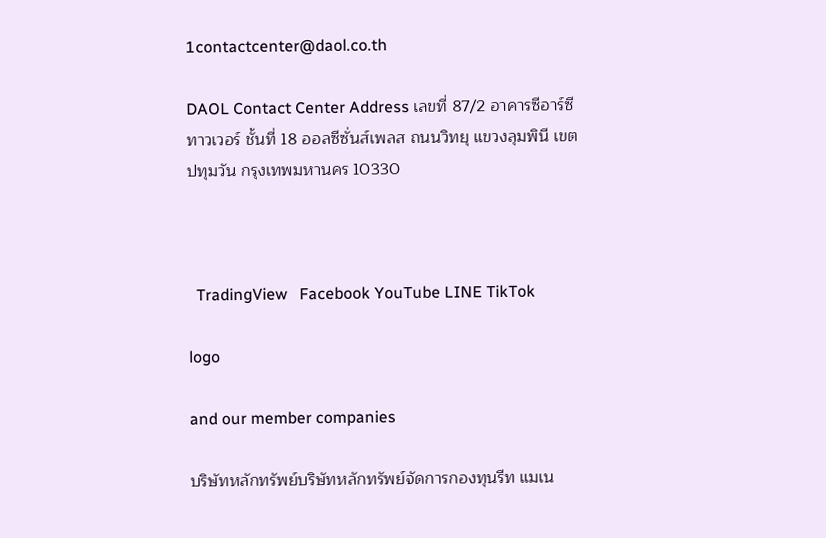1contactcenter@daol.co.th

DAOL Contact Center Address เลขที่ 87/2 อาคารซีอาร์ซีทาวเวอร์ ชั้นที่ 18 ออลซีซั่นส์เพลส ถนนวิทยุ แขวงลุมพินี เขตปทุมวัน กรุงเทพมหานคร 10330



  TradingView   Facebook YouTube LINE TikTok

logo

and our member companies

บริษัทหลักทรัพย์บริษัทหลักทรัพย์จัดการกองทุนรีท แมเน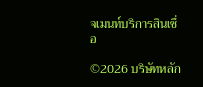จเมนท์บริการสินเชื่อ

©2026 บริษัทหลัก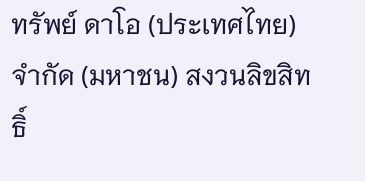ทรัพย์ ดาโอ (ประเทศไทย) จำกัด (มหาชน) สงวนลิขสิทธิ์